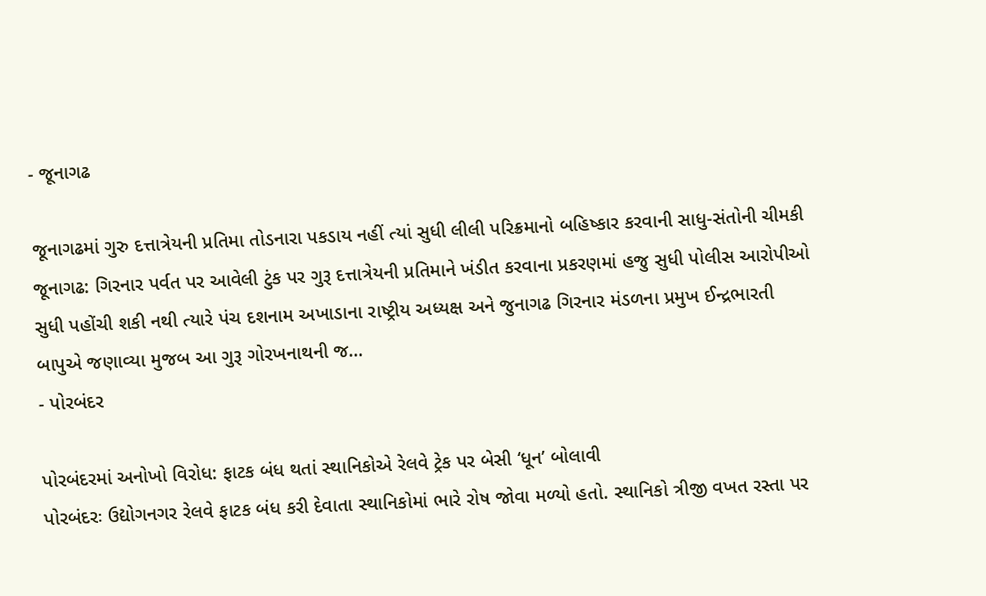- જૂનાગઢ

જૂનાગઢમાં ગુરુ દત્તાત્રેયની પ્રતિમા તોડનારા પકડાય નહીં ત્યાં સુધી લીલી પરિક્રમાનો બહિષ્કાર કરવાની સાધુ-સંતોની ચીમકી
જૂનાગઢ: ગિરનાર પર્વત પર આવેલી ટુંક પર ગુરૂ દત્તાત્રેયની પ્રતિમાને ખંડીત કરવાના પ્રકરણમાં હજુ સુધી પોલીસ આરોપીઓ સુધી પહોંચી શકી નથી ત્યારે પંચ દશનામ અખાડાના રાષ્ટ્રીય અધ્યક્ષ અને જુનાગઢ ગિરનાર મંડળના પ્રમુખ ઈન્દ્રભારતી બાપુએ જણાવ્યા મુજબ આ ગુરૂ ગોરખનાથની જ…
- પોરબંદર

પોરબંદરમાં અનોખો વિરોધ: ફાટક બંધ થતાં સ્થાનિકોએ રેલવે ટ્રેક પર બેસી ‘ધૂન’ બોલાવી
પોરબંદરઃ ઉદ્યોગનગર રેલવે ફાટક બંધ કરી દેવાતા સ્થાનિકોમાં ભારે રોષ જોવા મળ્યો હતો. સ્થાનિકો ત્રીજી વખત રસ્તા પર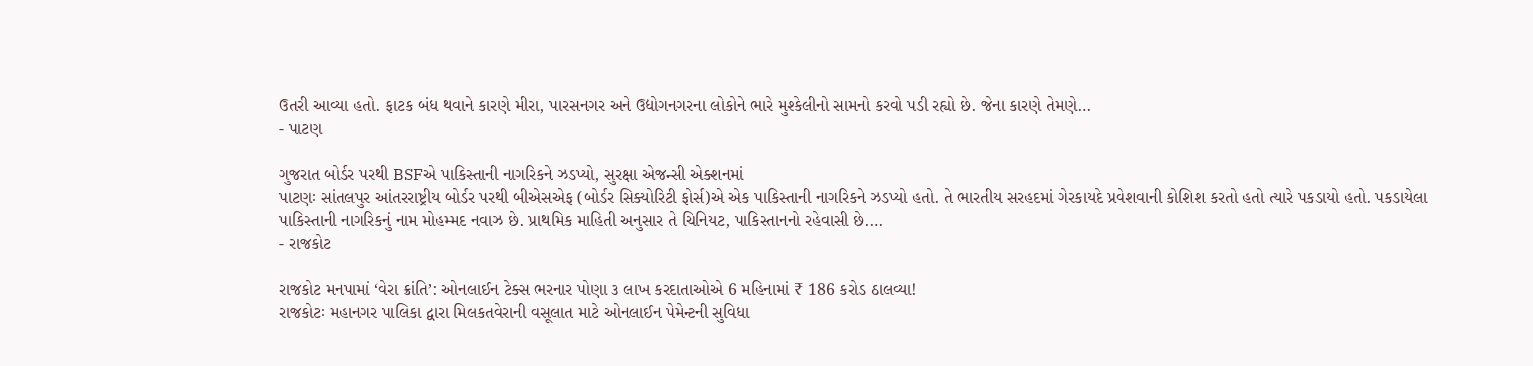ઉતરી આવ્યા હતો. ફાટક બંધ થવાને કારણે મીરા, પારસનગર અને ઉદ્યોગનગરના લોકોને ભારે મુશ્કેલીનો સામનો કરવો પડી રહ્યો છે. જેના કારણે તેમણે…
- પાટણ

ગુજરાત બોર્ડર પરથી BSFએ પાકિસ્તાની નાગરિકને ઝડપ્યો, સુરક્ષા એજન્સી એક્શનમાં
પાટણઃ સાંતલપુર આંતરરાષ્ટ્રીય બોર્ડર પરથી બીએસએફ (બોર્ડર સિક્યોરિટી ફોર્સ)એ એક પાકિસ્તાની નાગરિકને ઝડપ્યો હતો. તે ભારતીય સરહદમાં ગેરકાયદે પ્રવેશવાની કોશિશ કરતો હતો ત્યારે પકડાયો હતો. પકડાયેલા પાકિસ્તાની નાગરિકનું નામ મોહમ્મદ નવાઝ છે. પ્રાથમિક માહિતી અનુસાર તે ચિનિયટ, પાકિસ્તાનનો રહેવાસી છે.…
- રાજકોટ

રાજકોટ મનપામાં ‘વેરા ક્રાંતિ’: ઓનલાઈન ટેક્સ ભરનાર પોણા ૩ લાખ કરદાતાઓએ 6 મહિનામાં ₹ 186 કરોડ ઠાલવ્યા!
રાજકોટઃ મહાનગર પાલિકા દ્વારા મિલકતવેરાની વસૂલાત માટે ઓનલાઈન પેમેન્ટની સુવિધા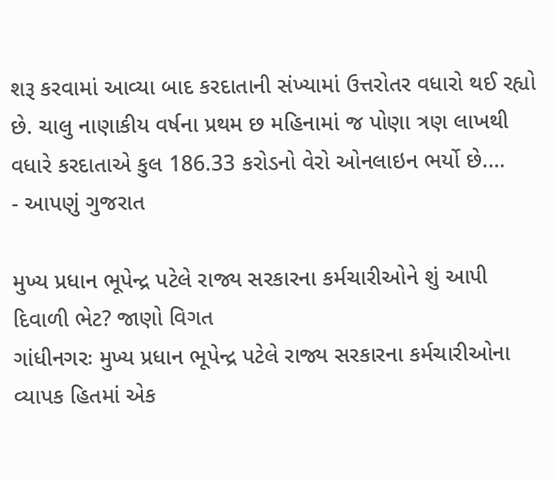શરૂ કરવામાં આવ્યા બાદ કરદાતાની સંખ્યામાં ઉત્તરોતર વધારો થઈ રહ્યો છે. ચાલુ નાણાકીય વર્ષના પ્રથમ છ મહિનામાં જ પોણા ત્રણ લાખથી વધારે કરદાતાએ કુલ 186.33 કરોડનો વેરો ઓનલાઇન ભર્યો છે.…
- આપણું ગુજરાત

મુખ્ય પ્રધાન ભૂપેન્દ્ર પટેલે રાજ્ય સરકારના કર્મચારીઓને શું આપી દિવાળી ભેટ? જાણો વિગત
ગાંધીનગરઃ મુખ્ય પ્રધાન ભૂપેન્દ્ર પટેલે રાજ્ય સરકારના કર્મચારીઓના વ્યાપક હિતમાં એક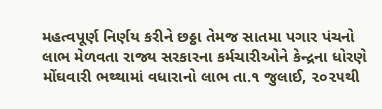મહત્વપૂર્ણ નિર્ણય કરીને છઠ્ઠા તેમજ સાતમા પગાર પંચનો લાભ મેળવતા રાજ્ય સરકારના કર્મચારીઓને કેન્દ્રના ધોરણે મોંઘવારી ભથ્થામાં વધારાનો લાભ તા.૧ જુલાઈ, ૨૦૨૫થી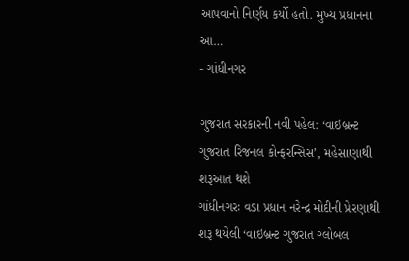આપવાનો નિર્ણય કર્યો હતો. મુખ્ય પ્રધાનના આ…
- ગાંધીનગર

ગુજરાત સરકારની નવી પહેલ: ‘વાઇબ્રન્ટ ગુજરાત રિજનલ કોન્ફરન્સિસ’, મહેસાણાથી શરૂઆત થશે
ગાંધીનગરઃ વડા પ્રધાન નરેન્દ્ર મોદીની પ્રેરણાથી શરૂ થયેલી ‘વાઇબ્રન્ટ ગુજરાત ગ્લોબલ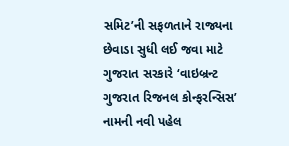સમિટ’ની સફળતાને રાજ્યના છેવાડા સુધી લઈ જવા માટે ગુજરાત સરકારે ‘વાઇબ્રન્ટ ગુજરાત રિજનલ કોન્ફરન્સિસ’ નામની નવી પહેલ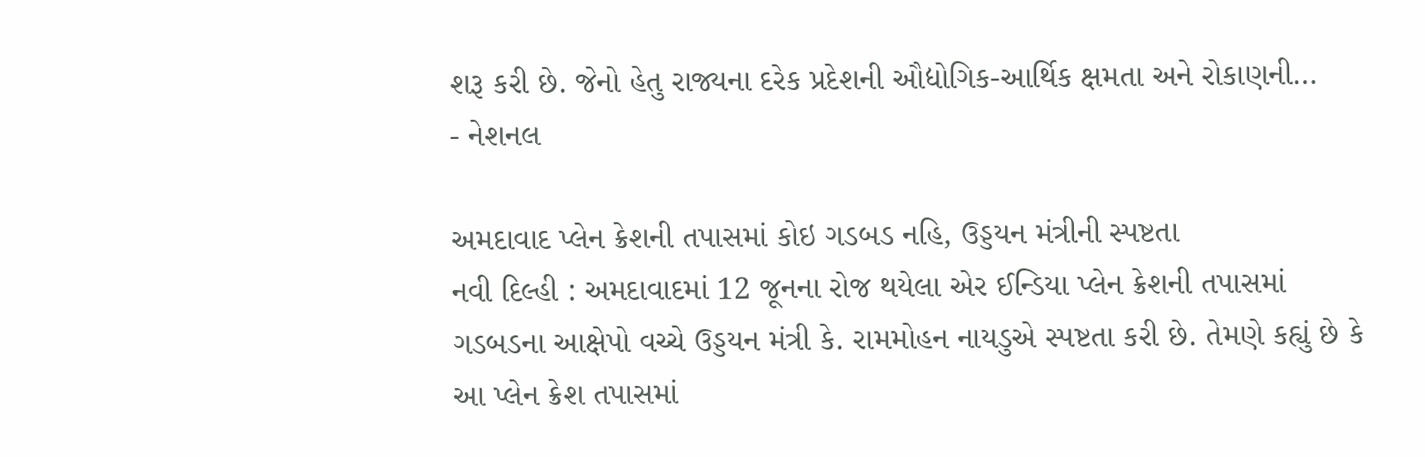શરૂ કરી છે. જેનો હેતુ રાજ્યના દરેક પ્રદેશની ઔદ્યોગિક-આર્થિક ક્ષમતા અને રોકાણની…
- નેશનલ

અમદાવાદ પ્લેન ક્રેશની તપાસમાં કોઇ ગડબડ નહિ, ઉડ્ડયન મંત્રીની સ્પષ્ટતા
નવી દિલ્હી : અમદાવાદમાં 12 જૂનના રોજ થયેલા એર ઈન્ડિયા પ્લેન ક્રેશની તપાસમાં ગડબડના આક્ષેપો વચ્ચે ઉડ્ડયન મંત્રી કે. રામમોહન નાયડુએ સ્પષ્ટતા કરી છે. તેમણે કહ્યું છે કે આ પ્લેન ક્રેશ તપાસમાં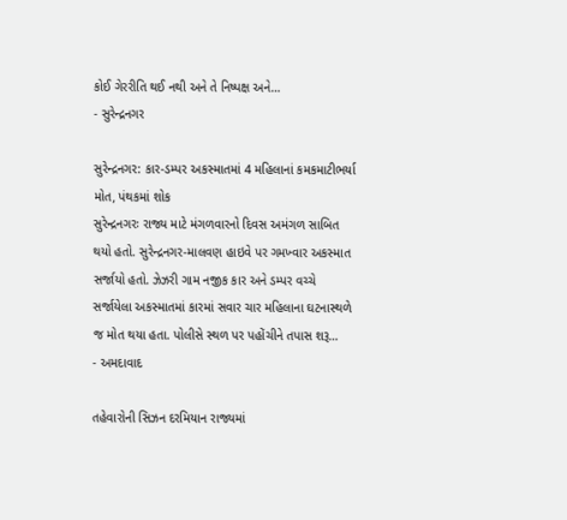કોઈ ગેરરીતિ થઈ નથી અને તે નિષ્પક્ષ અને…
- સુરેન્દ્રનગર

સુરેન્દ્રનગર: કાર-ડમ્પર અકસ્માતમાં 4 મહિલાનાં કમકમાટીભર્યા મોત, પંથકમાં શોક
સુરેન્દ્રનગરઃ રાજ્ય માટે મંગળવારનો દિવસ અમંગળ સાબિત થયો હતો. સુરેન્દ્રનગર-માલવણ હાઇવે પર ગમખ્વાર અકસ્માત સર્જાયો હતો. ઝેઝરી ગામ નજીક કાર અને ડમ્પર વચ્ચે સર્જાયેલા અકસ્માતમાં કારમાં સવાર ચાર મહિલાના ઘટનાસ્થળે જ મોત થયા હતા. પોલીસે સ્થળ પર પહોંચીને તપાસ શરૂ…
- અમદાવાદ

તહેવારોની સિઝન દરમિયાન રાજ્યમાં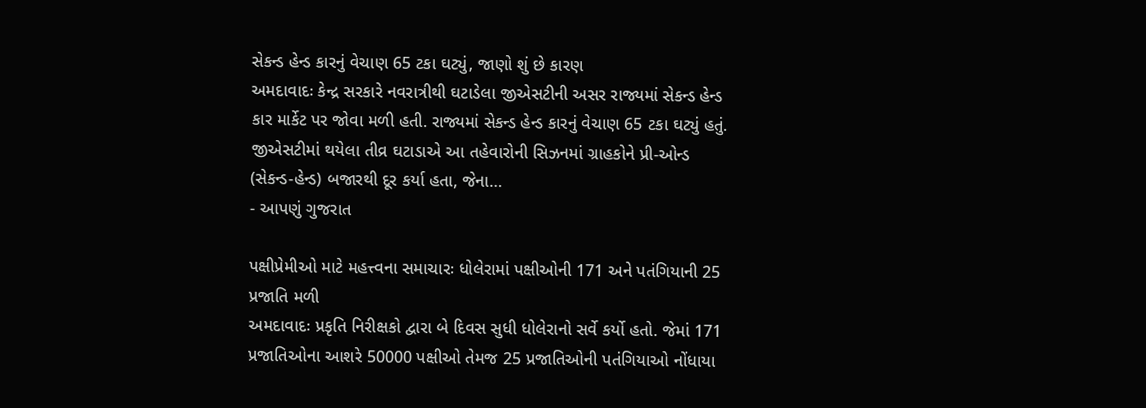સેકન્ડ હેન્ડ કારનું વેચાણ 65 ટકા ઘટ્યું, જાણો શું છે કારણ
અમદાવાદઃ કેન્દ્ર સરકારે નવરાત્રીથી ઘટાડેલા જીએસટીની અસર રાજ્યમાં સેકન્ડ હેન્ડ કાર માર્કેટ પર જોવા મળી હતી. રાજ્યમાં સેકન્ડ હેન્ડ કારનું વેચાણ 65 ટકા ઘટ્યું હતું. જીએસટીમાં થયેલા તીવ્ર ઘટાડાએ આ તહેવારોની સિઝનમાં ગ્રાહકોને પ્રી-ઓન્ડ (સેકન્ડ-હેન્ડ) બજારથી દૂર કર્યા હતા, જેના…
- આપણું ગુજરાત

પક્ષીપ્રેમીઓ માટે મહત્ત્વના સમાચારઃ ધોલેરામાં પક્ષીઓની 171 અને પતંગિયાની 25 પ્રજાતિ મળી
અમદાવાદઃ પ્રકૃતિ નિરીક્ષકો દ્વારા બે દિવસ સુધી ધોલેરાનો સર્વે કર્યો હતો. જેમાં 171 પ્રજાતિઓના આશરે 50000 પક્ષીઓ તેમજ 25 પ્રજાતિઓની પતંગિયાઓ નોંધાયા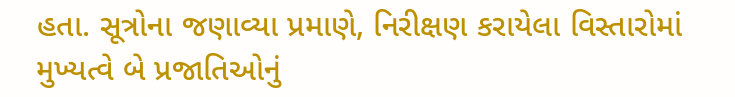હતા. સૂત્રોના જણાવ્યા પ્રમાણે, નિરીક્ષણ કરાયેલા વિસ્તારોમાં મુખ્યત્વે બે પ્રજાતિઓનું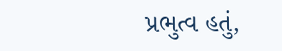પ્રભુત્વ હતું,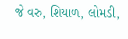જે વરુ, શિયાળ, લોમડી,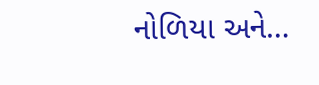નોળિયા અને…